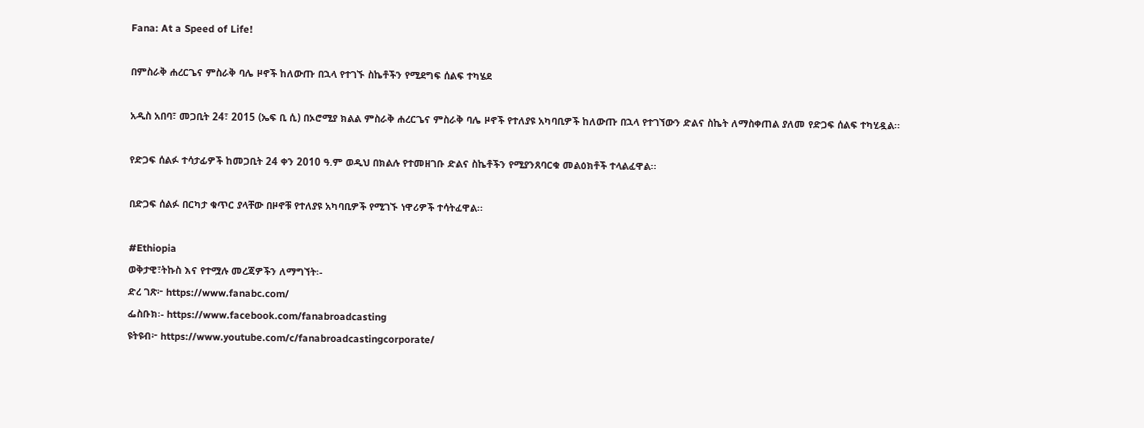Fana: At a Speed of Life!

በምስራቅ ሐረርጌና ምስራቅ ባሌ ዞኖች ከለውጡ በኋላ የተገኙ ስኬቶችን የሚደግፍ ሰልፍ ተካሄደ

አዲስ አበባ፣ መጋቢት 24፣ 2015 (ኤፍ ቢ ሲ) በኦሮሚያ ክልል ምስራቅ ሐረርጌና ምስራቅ ባሌ ዞኖች የተለያዩ አካባቢዎች ከለውጡ በኋላ የተገኘውን ድልና ስኬት ለማስቀጠል ያለመ የድጋፍ ሰልፍ ተካሂዷል፡፡

የድጋፍ ሰልፉ ተሳታፊዎች ከመጋቢት 24 ቀን 2010 ዓ.ም ወዲህ በክልሉ የተመዘገቡ ድልና ስኬቶችን የሚያንጸባርቁ መልዕክቶች ተላልፈዋል፡፡

በድጋፍ ሰልፉ በርካታ ቁጥር ያላቸው በዞኖቹ የተለያዩ አካባቢዎች የሚገኙ ነዋሪዎች ተሳትፈዋል፡፡

#Ethiopia
ወቅታዊ፣ትኩስ እና የተሟሉ መረጃዎችን ለማግኘት፡-
ድረ ገጽ፦ https://www.fanabc.com/
ፌስቡክ፡- https://www.facebook.com/fanabroadcasting
ዩትዩብ፦ https://www.youtube.com/c/fanabroadcastingcorporate/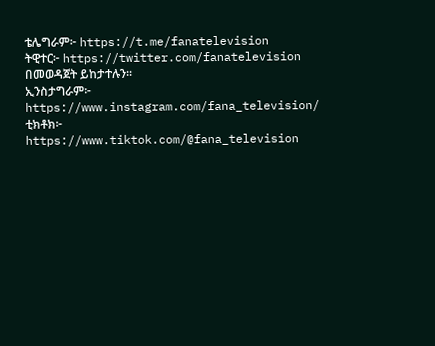ቴሌግራም፦ https://t.me/fanatelevision
ትዊተር፦ https://twitter.com/fanatelevision በመወዳጀት ይከታተሉን፡፡
ኢንስታግራም፦ https://www.instagram.com/fana_television/
ቲክቶክ፦ https://www.tiktok.com/@fana_television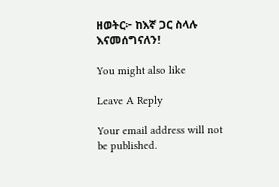ዘወትር፦ ከእኛ ጋር ስላሉ እናመሰግናለን!

You might also like

Leave A Reply

Your email address will not be published.